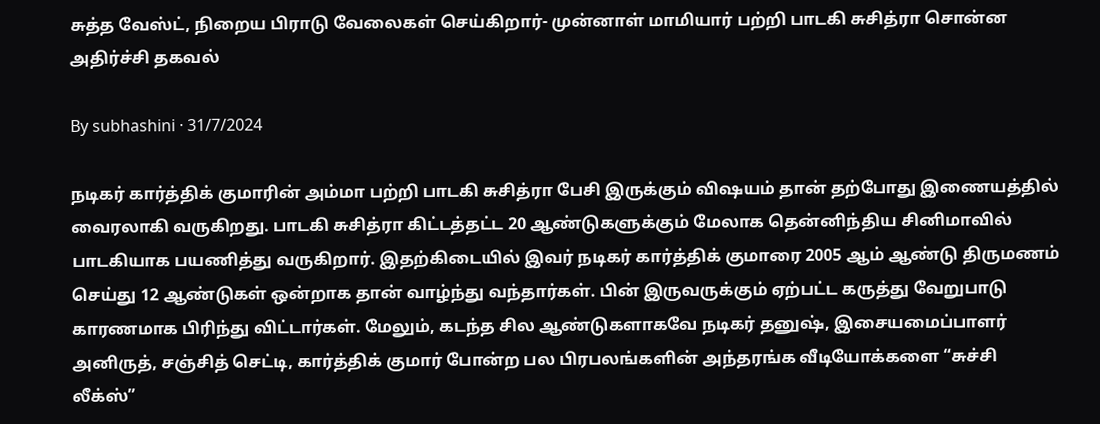சுத்த வேஸ்ட், நிறைய பிராடு வேலைகள் செய்கிறார்- முன்னாள் மாமியார் பற்றி பாடகி சுசித்ரா சொன்ன அதிர்ச்சி தகவல்

By subhashini · 31/7/2024

நடிகர் கார்த்திக் குமாரின் அம்மா பற்றி பாடகி சுசித்ரா பேசி இருக்கும் விஷயம் தான் தற்போது இணையத்தில் வைரலாகி வருகிறது. பாடகி சுசித்ரா கிட்டத்தட்ட 20 ஆண்டுகளுக்கும் மேலாக தென்னிந்திய சினிமாவில் பாடகியாக பயணித்து வருகிறார். இதற்கிடையில் இவர் நடிகர் கார்த்திக் குமாரை 2005 ஆம் ஆண்டு திருமணம் செய்து 12 ஆண்டுகள் ஒன்றாக தான் வாழ்ந்து வந்தார்கள். பின் இருவருக்கும் ஏற்பட்ட கருத்து வேறுபாடு காரணமாக பிரிந்து விட்டார்கள். மேலும், கடந்த சில ஆண்டுகளாகவே நடிகர் தனுஷ், இசையமைப்பாளர் அனிருத், சஞ்சித் செட்டி, கார்த்திக் குமார் போன்ற பல பிரபலங்களின் அந்தரங்க வீடியோக்களை “சுச்சி லீக்ஸ்”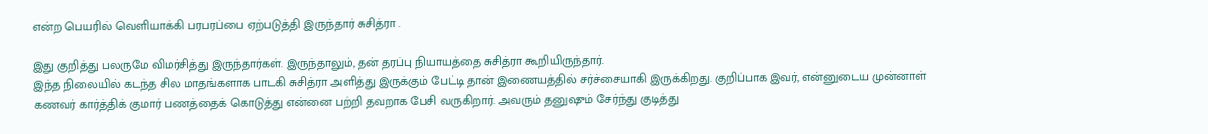என்ற பெயரில் வெளியாக்கி பரபரப்பை ஏற்படுத்தி இருந்தார் சுசித்ரா .

இது குறித்து பலருமே விமர்சித்து இருந்தார்கள். இருந்தாலும், தன் தரப்பு நியாயத்தை சுசித்ரா கூறியிருந்தார்.
இந்த நிலையில் கடந்த சில மாதங்களாக பாடகி சுசித்ரா அளித்து இருக்கும் பேட்டி தான் இணையத்தில் சர்ச்சையாகி இருக்கிறது. குறிப்பாக இவர், என்னுடைய முன்னாள் கணவர் கார்த்திக் குமார் பணத்தைக் கொடுத்து என்னை பற்றி தவறாக பேசி வருகிறார். அவரும் தனுஷும் சேர்ந்து குடித்து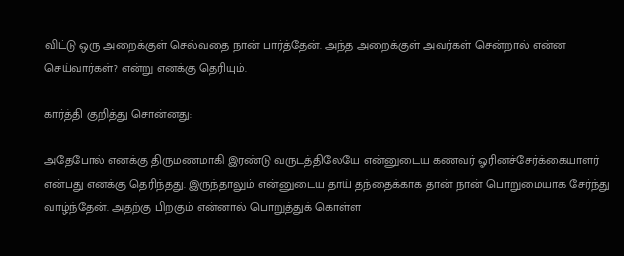விட்டு ஒரு அறைக்குள் செல்வதை நான் பார்த்தேன். அந்த அறைக்குள் அவர்கள் சென்றால் என்ன செய்வார்கள்? என்று எனக்கு தெரியும்.

கார்த்தி குறித்து சொன்னது:

அதேபோல் எனக்கு திருமணமாகி இரண்டு வருடத்திலேயே என்னுடைய கணவர் ஓரினச்சேர்க்கையாளர் என்பது எனக்கு தெரிந்தது. இருந்தாலும் என்னுடைய தாய் தந்தைக்காக தான் நான் பொறுமையாக சேர்ந்து வாழ்ந்தேன். அதற்கு பிறகும் என்னால் பொறுத்துக் கொள்ள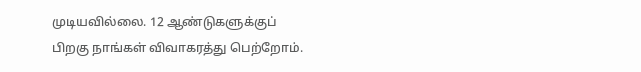முடியவில்லை. 12 ஆண்டுகளுக்குப் பிறகு நாங்கள் விவாகரத்து பெற்றோம்.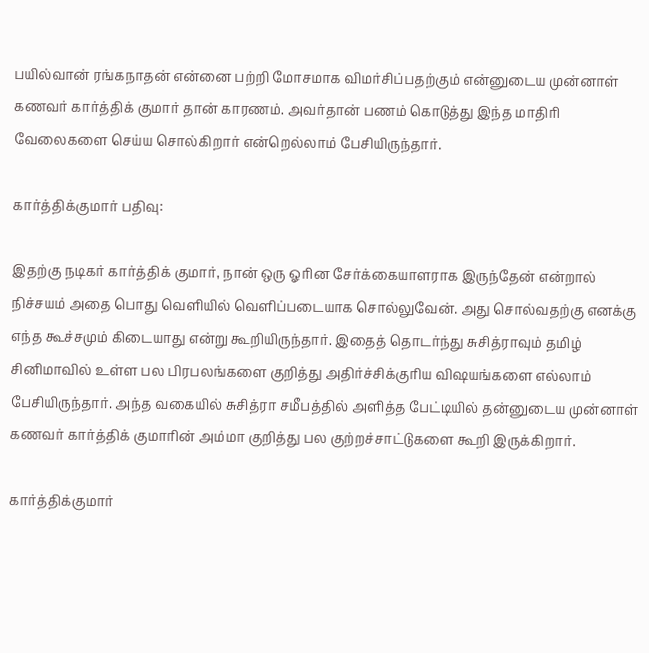பயில்வான் ரங்கநாதன் என்னை பற்றி மோசமாக விமர்சிப்பதற்கும் என்னுடைய முன்னாள் கணவர் கார்த்திக் குமார் தான் காரணம். அவர்தான் பணம் கொடுத்து இந்த மாதிரி வேலைகளை செய்ய சொல்கிறார் என்றெல்லாம் பேசியிருந்தார்.

கார்த்திக்குமார் பதிவு:

இதற்கு நடிகர் கார்த்திக் குமார், நான் ஒரு ஓரின சேர்க்கையாளராக இருந்தேன் என்றால் நிச்சயம் அதை பொது வெளியில் வெளிப்படையாக சொல்லுவேன். அது சொல்வதற்கு எனக்கு எந்த கூச்சமும் கிடையாது என்று கூறியிருந்தார். இதைத் தொடர்ந்து சுசித்ராவும் தமிழ் சினிமாவில் உள்ள பல பிரபலங்களை குறித்து அதிர்ச்சிக்குரிய விஷயங்களை எல்லாம் பேசியிருந்தார். அந்த வகையில் சுசித்ரா சமீபத்தில் அளித்த பேட்டியில் தன்னுடைய முன்னாள் கணவர் கார்த்திக் குமாரின் அம்மா குறித்து பல குற்றச்சாட்டுகளை கூறி இருக்கிறார்.

கார்த்திக்குமார்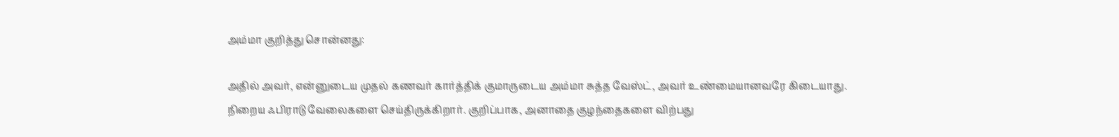அம்மா குறித்து சொன்னது:

அதில் அவர், என்னுடைய முதல் கணவர் கார்த்திக் குமாருடைய அம்மா சுத்த வேஸ்ட், அவர் உண்மையானவரே கிடையாது. நிறைய ஃபிராடு வேலைகளை செய்திருக்கிறார். குறிப்பாக, அனாதை குழந்தைகளை விற்பது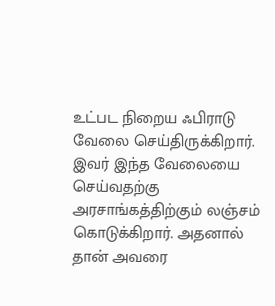உட்பட நிறைய ஃபிராடு வேலை செய்திருக்கிறார். இவர் இந்த வேலையை செய்வதற்கு அரசாங்கத்திற்கும் லஞ்சம் கொடுக்கிறார். அதனால் தான் அவரை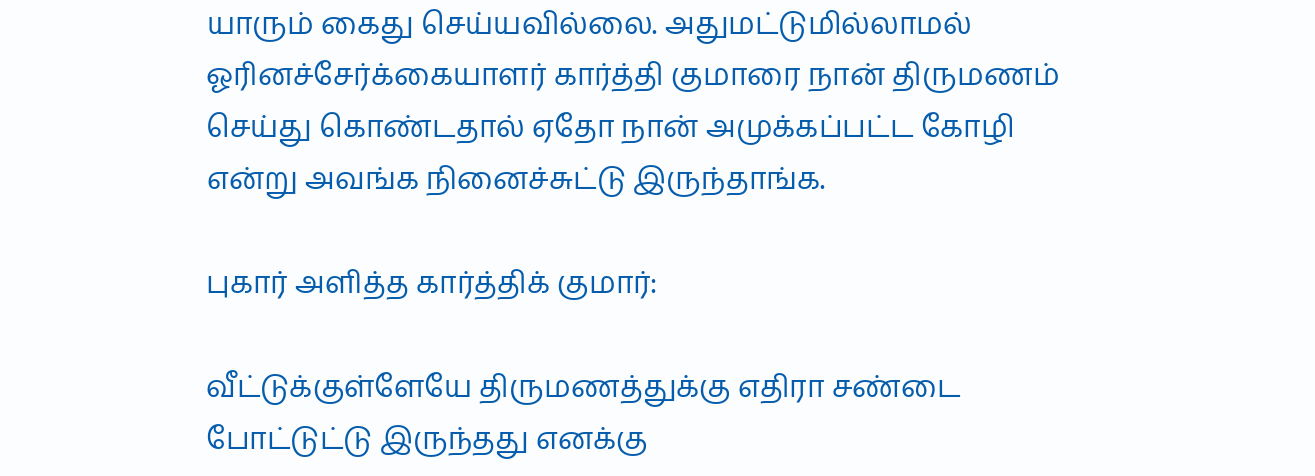யாரும் கைது செய்யவில்லை. அதுமட்டுமில்லாமல் ஓரினச்சேர்க்கையாளர் கார்த்தி குமாரை நான் திருமணம் செய்து கொண்டதால் ஏதோ நான் அமுக்கப்பட்ட கோழி என்று அவங்க நினைச்சுட்டு இருந்தாங்க.

புகார் அளித்த கார்த்திக் குமார்:

வீட்டுக்குள்ளேயே திருமணத்துக்கு எதிரா சண்டை போட்டுட்டு இருந்தது எனக்கு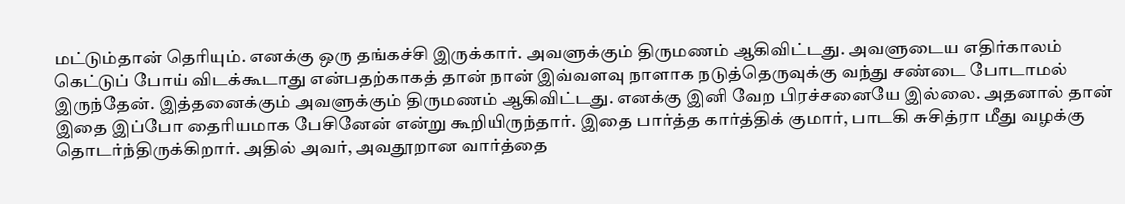மட்டும்தான் தெரியும். எனக்கு ஒரு தங்கச்சி இருக்கார். அவளுக்கும் திருமணம் ஆகிவிட்டது. அவளுடைய எதிர்காலம் கெட்டுப் போய் விடக்கூடாது என்பதற்காகத் தான் நான் இவ்வளவு நாளாக நடுத்தெருவுக்கு வந்து சண்டை போடாமல் இருந்தேன். இத்தனைக்கும் அவளுக்கும் திருமணம் ஆகிவிட்டது. எனக்கு இனி வேற பிரச்சனையே இல்லை. அதனால் தான் இதை இப்போ தைரியமாக பேசினேன் என்று கூறியிருந்தார். இதை பார்த்த கார்த்திக் குமார், பாடகி சுசித்ரா மீது வழக்கு தொடர்ந்திருக்கிறார். அதில் அவர், அவதூறான வார்த்தை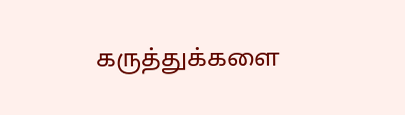கருத்துக்களை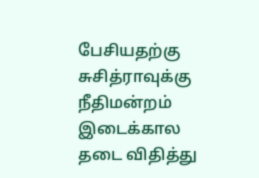பேசியதற்கு சுசித்ராவுக்கு நீதிமன்றம் இடைக்கால தடை விதித்து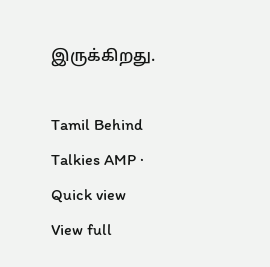இருக்கிறது.

Tamil Behind Talkies AMP · Quick view
View full